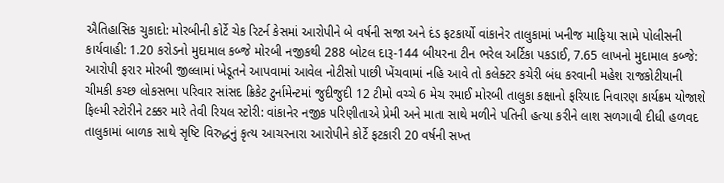ઐતિહાસિક ચુકાદો: મોરબીની કોર્ટે ચેક રિટર્ન કેસમાં આરોપીને બે વર્ષની સજા અને દંડ ફટકાર્યો વાંકાનેર તાલુકામાં ખનીજ માફિયા સામે પોલીસની કાર્યવાહી: 1.20 કરોડનો મુદામાલ કબ્જે મોરબી નજીકથી 288 બોટલ દારૂ-144 બીયરના ટીન ભરેલ અર્ટિકા પકડાઈ, 7.65 લાખનો મુદામાલ કબ્જે: આરોપી ફરાર મોરબી જીલ્લામાં ખેડૂતને આપવામાં આવેલ નોટીસો પાછી ખેંચવામાં નહિ આવે તો કલેક્ટર કચેરી બંધ કરવાની મહેશ રાજકોટીયાની ચીમકી કચ્છ લોકસભા પરિવાર સાંસદ ક્રિકેટ ટુર્નામેન્ટમાં જુદીજુદી 12 ટીમો વચ્ચે 6 મેચ રમાઈ મોરબી તાલુકા કક્ષાનો ફરિયાદ નિવારણ કાર્યક્રમ યોજાશે ફિલ્મી સ્ટોરીને ટક્કર મારે તેવી રિયલ સ્ટોરી: વાંકાનેર નજીક પરિણીતાએ પ્રેમી અને માતા સાથે મળીને પતિની હત્યા કરીને લાશ સળગાવી દીધી હળવદ તાલુકામાં બાળક સાથે સૃષ્ટિ વિરુદ્ધનું કૃત્ય આચરનારા આરોપીને કોર્ટે ફટકારી 20 વર્ષની સખ્ત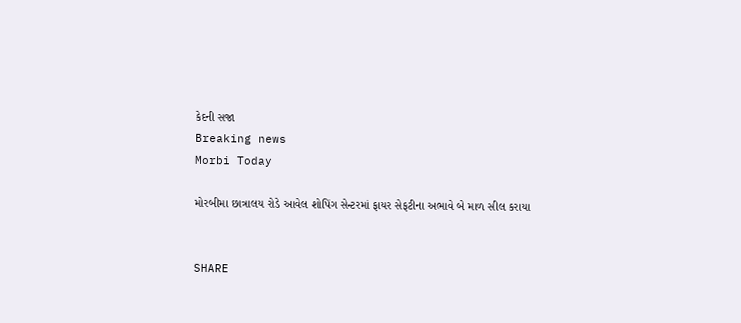કેદની સજા
Breaking news
Morbi Today

મોરબીમા છાત્રાલય રોડે આવેલ શોપિંગ સેન્ટરમાં ફાયર સેફટીના અભાવે બે માળ સીલ કરાયા


SHARE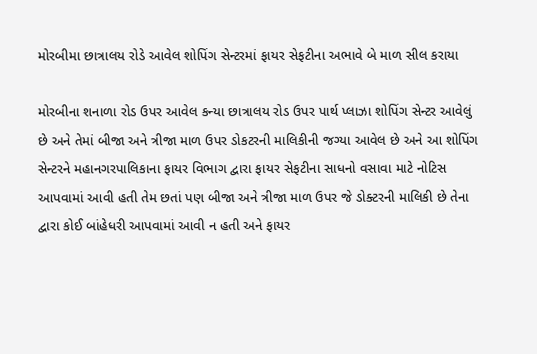મોરબીમા છાત્રાલય રોડે આવેલ શોપિંગ સેન્ટરમાં ફાયર સેફટીના અભાવે બે માળ સીલ કરાયા

મોરબીના શનાળા રોડ ઉપર આવેલ કન્યા છાત્રાલય રોડ ઉપર પાર્થ પ્લાઝા શોપિંગ સેન્ટર આવેલું છે અને તેમાં બીજા અને ત્રીજા માળ ઉપર ડોકટરની માલિકીની જગ્યા આવેલ છે અને આ શોપિંગ સેન્ટરને મહાનગરપાલિકાના ફાયર વિભાગ દ્વારા ફાયર સેફટીના સાધનો વસાવા માટે નોટિસ આપવામાં આવી હતી તેમ છતાં પણ બીજા અને ત્રીજા માળ ઉપર જે ડોક્ટરની માલિકી છે તેના દ્વારા કોઈ બાંહેધરી આપવામાં આવી ન હતી અને ફાયર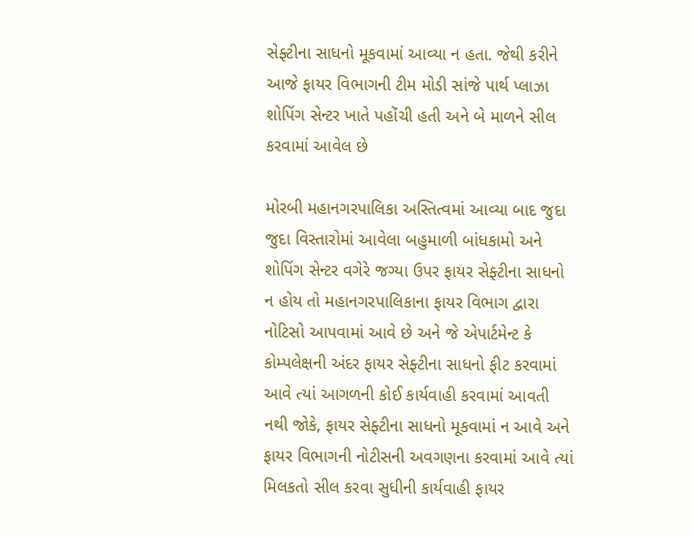સેફ્ટીના સાધનો મૂકવામાં આવ્યા ન હતા. જેથી કરીને આજે ફાયર વિભાગની ટીમ મોડી સાંજે પાર્થ પ્લાઝા શોપિંગ સેન્ટર ખાતે પહોંચી હતી અને બે માળને સીલ કરવામાં આવેલ છે

મોરબી મહાનગરપાલિકા અસ્તિત્વમાં આવ્યા બાદ જુદા જુદા વિસ્તારોમાં આવેલા બહુમાળી બાંધકામો અને શોપિંગ સેન્ટર વગેરે જગ્યા ઉપર ફાયર સેફ્ટીના સાધનો ન હોય તો મહાનગરપાલિકાના ફાયર વિભાગ દ્વારા નોટિસો આપવામાં આવે છે અને જે એપાર્ટમેન્ટ કે કોમ્પલેક્ષની અંદર ફાયર સેફ્ટીના સાધનો ફીટ કરવામાં આવે ત્યાં આગળની કોઈ કાર્યવાહી કરવામાં આવતી નથી જોકે, ફાયર સેફ્ટીના સાધનો મૂકવામાં ન આવે અને ફાયર વિભાગની નોટીસની અવગણના કરવામાં આવે ત્યાં મિલકતો સીલ કરવા સુધીની કાર્યવાહી ફાયર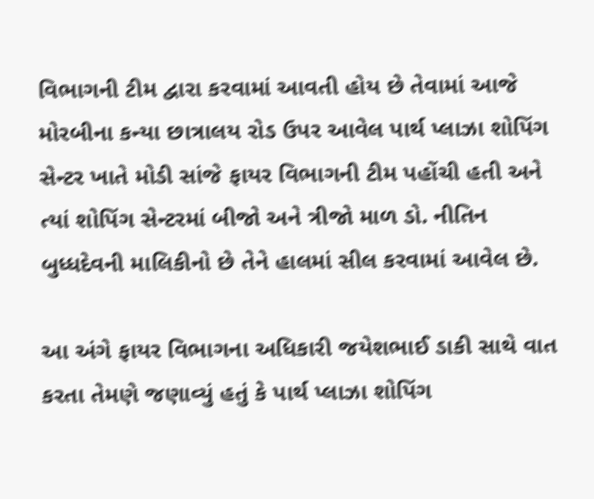વિભાગની ટીમ દ્વારા કરવામાં આવતી હોય છે તેવામાં આજે મોરબીના કન્યા છાત્રાલય રોડ ઉપર આવેલ પાર્થ પ્લાઝા શોપિંગ સેન્ટર ખાતે મોડી સાંજે ફાયર વિભાગની ટીમ પહોંચી હતી અને ત્યાં શોપિંગ સેન્ટરમાં બીજો અને ત્રીજો માળ ડો. નીતિન બુધ્ધદેવની માલિકીનો છે તેને હાલમાં સીલ કરવામાં આવેલ છે.

આ અંગે ફાયર વિભાગના અધિકારી જયેશભાઈ ડાકી સાથે વાત કરતા તેમણે જણાવ્યું હતું કે પાર્થ પ્લાઝા શોપિંગ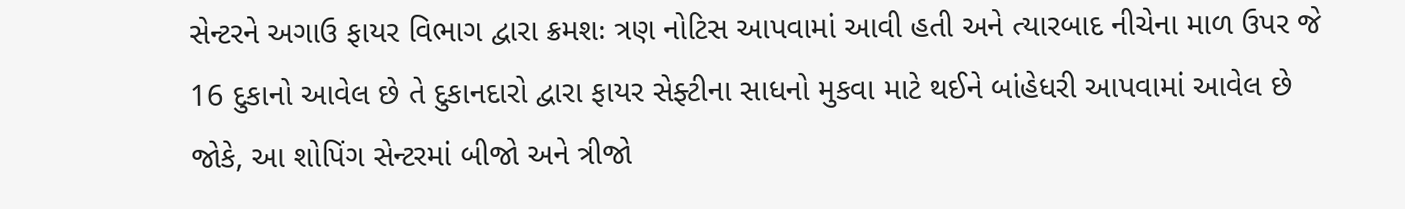સેન્ટરને અગાઉ ફાયર વિભાગ દ્વારા ક્રમશઃ ત્રણ નોટિસ આપવામાં આવી હતી અને ત્યારબાદ નીચેના માળ ઉપર જે 16 દુકાનો આવેલ છે તે દુકાનદારો દ્વારા ફાયર સેફ્ટીના સાધનો મુકવા માટે થઈને બાંહેધરી આપવામાં આવેલ છે જોકે, આ શોપિંગ સેન્ટરમાં બીજો અને ત્રીજો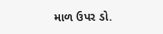માળ ઉપર ડો.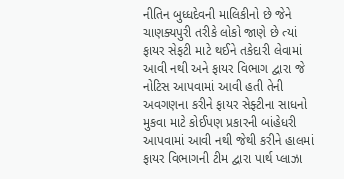નીતિન બુધ્ધદેવની માલિકીનો છે જેને ચાણક્યપુરી તરીકે લોકો જાણે છે ત્યાં ફાયર સેફટી માટે થઈને તકેદારી લેવામાં આવી નથી અને ફાયર વિભાગ દ્વારા જે નોટિસ આપવામાં આવી હતી તેની અવગણના કરીને ફાયર સેફ્ટીના સાધનો મુકવા માટે કોઈપણ પ્રકારની બાંહેધરી આપવામાં આવી નથી જેથી કરીને હાલમાં ફાયર વિભાગની ટીમ દ્વારા પાર્થ પ્લાઝા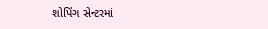શોપિંગ સેન્ટરમાં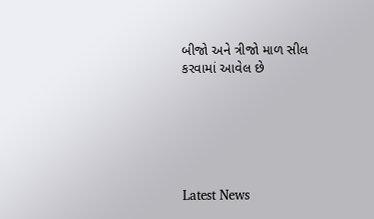બીજો અને ત્રીજો માળ સીલ કરવામાં આવેલ છે






Latest News